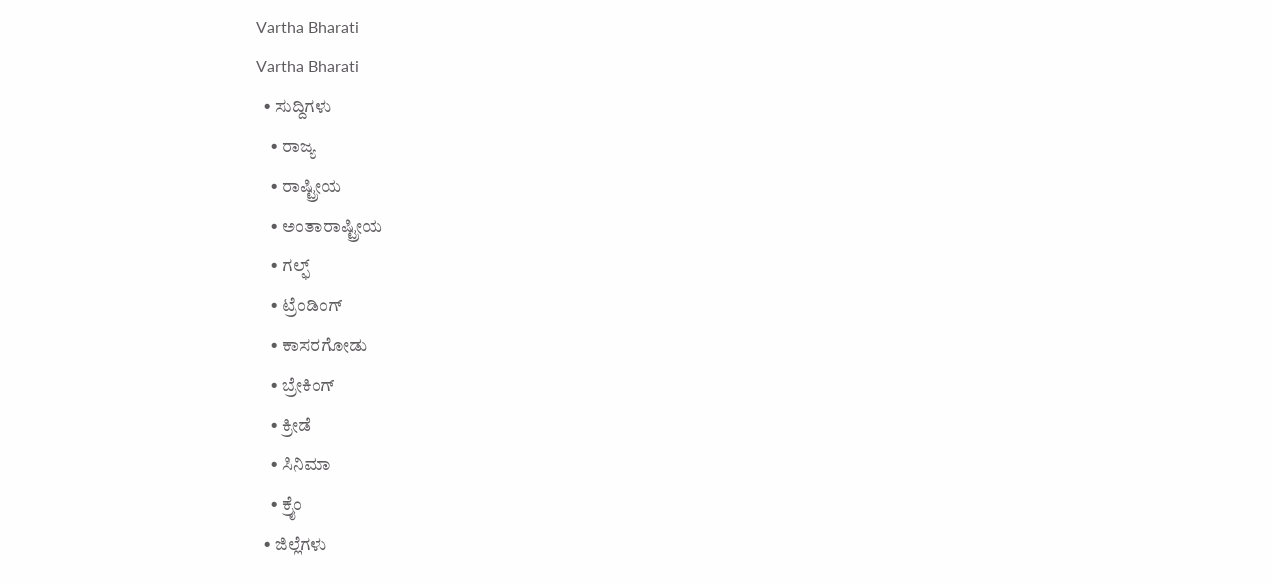Vartha Bharati
Vartha Bharati
  • ಸುದ್ದಿಗಳು
    • ರಾಜ್ಯ
    • ರಾಷ್ಟ್ರೀಯ
    • ಅಂತಾರಾಷ್ಟ್ರೀಯ
    • ಗಲ್ಫ್
    • ಟ್ರೆಂಡಿಂಗ್
    • ಕಾಸರಗೋಡು
    • ಬ್ರೇಕಿಂಗ್
    • ಕ್ರೀಡೆ
    • ಸಿನಿಮಾ
    • ಕ್ರೈಂ
  • ಜಿಲ್ಲೆಗಳು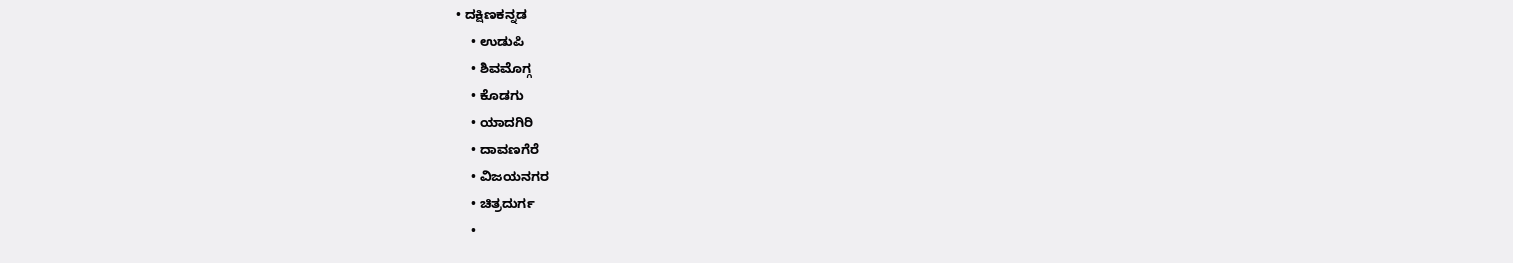• ದಕ್ಷಿಣಕನ್ನಡ
    • ಉಡುಪಿ
    • ಶಿವಮೊಗ್ಗ
    • ಕೊಡಗು
    • ಯಾದಗಿರಿ
    • ದಾವಣಗೆರೆ
    • ವಿಜಯನಗರ
    • ಚಿತ್ರದುರ್ಗ
    •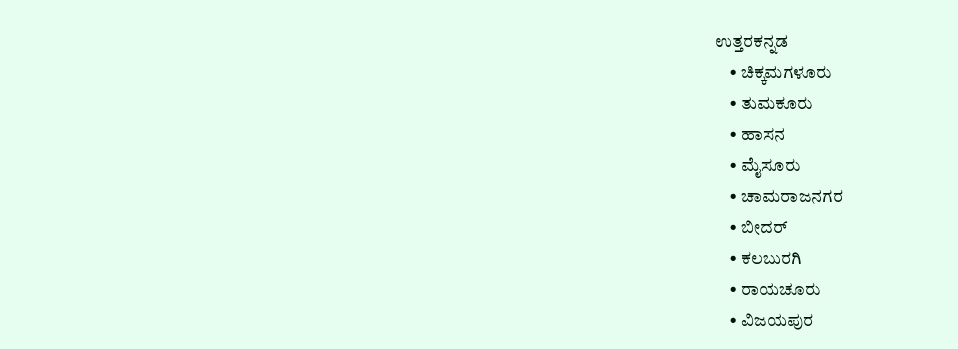ಉತ್ತರಕನ್ನಡ
    • ಚಿಕ್ಕಮಗಳೂರು
    • ತುಮಕೂರು
    • ಹಾಸನ
    • ಮೈಸೂರು
    • ಚಾಮರಾಜನಗರ
    • ಬೀದರ್‌
    • ಕಲಬುರಗಿ
    • ರಾಯಚೂರು
    • ವಿಜಯಪುರ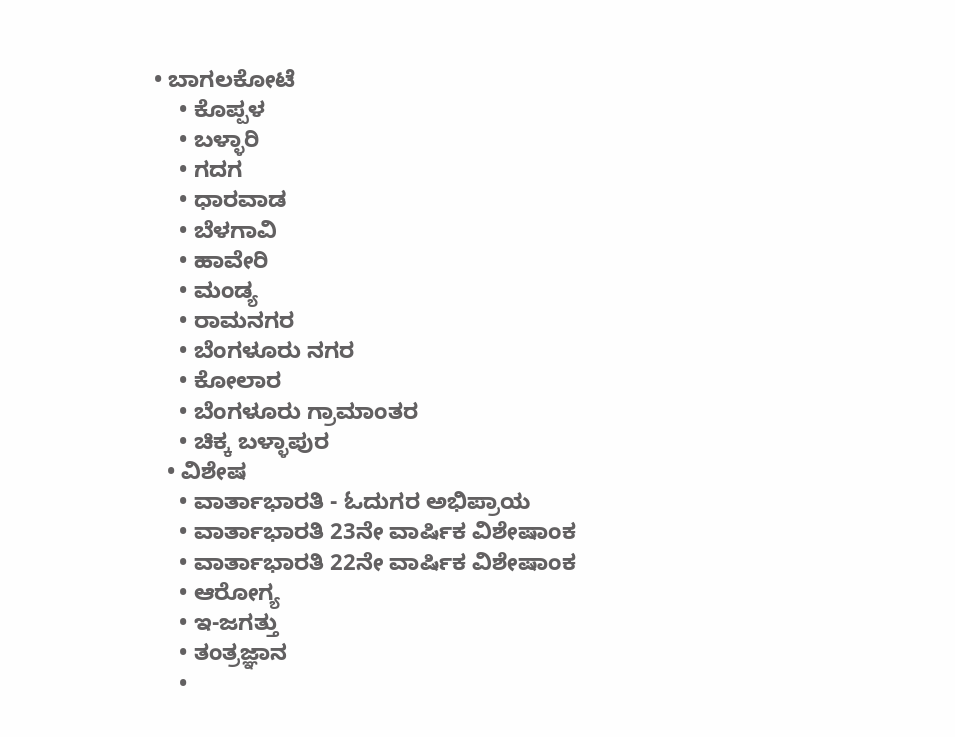• ಬಾಗಲಕೋಟೆ
    • ಕೊಪ್ಪಳ
    • ಬಳ್ಳಾರಿ
    • ಗದಗ
    • ಧಾರವಾಡ‌
    • ಬೆಳಗಾವಿ
    • ಹಾವೇರಿ
    • ಮಂಡ್ಯ
    • ರಾಮನಗರ
    • ಬೆಂಗಳೂರು ನಗರ
    • ಕೋಲಾರ
    • ಬೆಂಗಳೂರು ಗ್ರಾಮಾಂತರ
    • ಚಿಕ್ಕ ಬಳ್ಳಾಪುರ
  • ವಿಶೇಷ
    • ವಾರ್ತಾಭಾರತಿ - ಓದುಗರ ಅಭಿಪ್ರಾಯ
    • ವಾರ್ತಾಭಾರತಿ 23ನೇ ವಾರ್ಷಿಕ ವಿಶೇಷಾಂಕ
    • ವಾರ್ತಾಭಾರತಿ 22ನೇ ವಾರ್ಷಿಕ ವಿಶೇಷಾಂಕ
    • ಆರೋಗ್ಯ
    • ಇ-ಜಗತ್ತು
    • ತಂತ್ರಜ್ಞಾನ
    •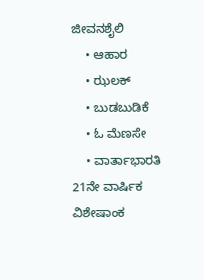ಜೀವನಶೈಲಿ
    • ಆಹಾರ
    • ಝಲಕ್
    • ಬುಡಬುಡಿಕೆ
    • ಓ ಮೆಣಸೇ
    • ವಾರ್ತಾಭಾರತಿ 21ನೇ ವಾರ್ಷಿಕ ವಿಶೇಷಾಂಕ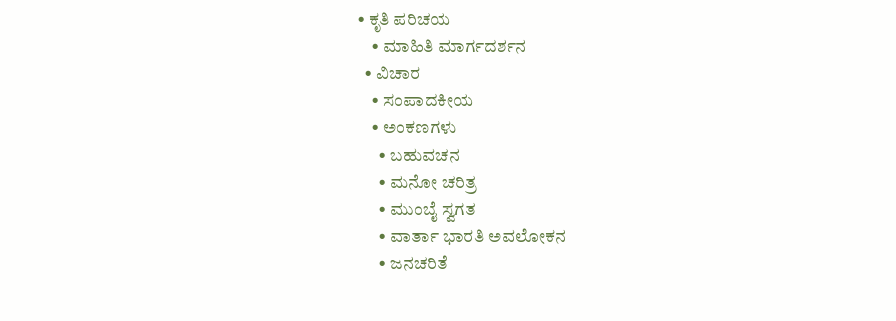• ಕೃತಿ ಪರಿಚಯ
    • ಮಾಹಿತಿ ಮಾರ್ಗದರ್ಶನ
  • ವಿಚಾರ
    • ಸಂಪಾದಕೀಯ
    • ಅಂಕಣಗಳು
      • ಬಹುವಚನ
      • ಮನೋ ಚರಿತ್ರ
      • ಮುಂಬೈ ಸ್ವಗತ
      • ವಾರ್ತಾ ಭಾರತಿ ಅವಲೋಕನ
      • ಜನಚರಿತೆ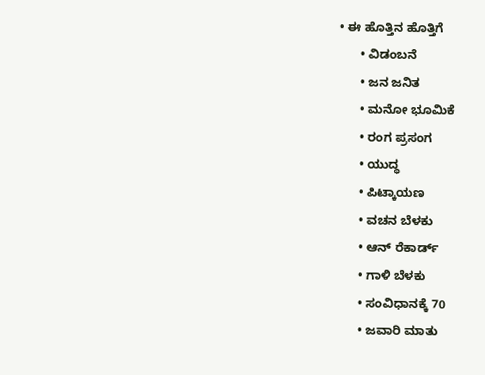• ಈ ಹೊತ್ತಿನ ಹೊತ್ತಿಗೆ
      • ವಿಡಂಬನೆ
      • ಜನ ಜನಿತ
      • ಮನೋ ಭೂಮಿಕೆ
      • ರಂಗ ಪ್ರಸಂಗ
      • ಯುದ್ಧ
      • ಪಿಟ್ಕಾಯಣ
      • ವಚನ ಬೆಳಕು
      • ಆನ್ ರೆಕಾರ್ಡ್
      • ಗಾಳಿ ಬೆಳಕು
      • ಸಂವಿಧಾನಕ್ಕೆ 70
      • ಜವಾರಿ ಮಾತು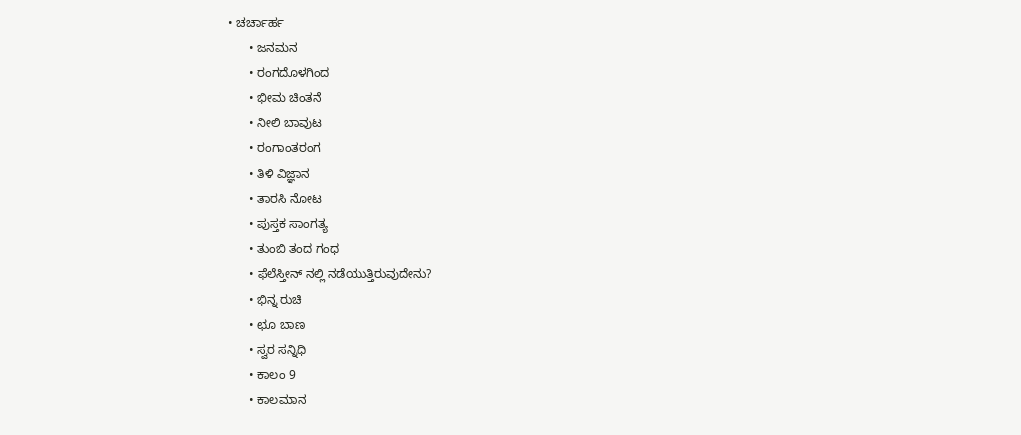• ಚರ್ಚಾರ್ಹ
      • ಜನಮನ
      • ರಂಗದೊಳಗಿಂದ
      • ಭೀಮ ಚಿಂತನೆ
      • ನೀಲಿ ಬಾವುಟ
      • ರಂಗಾಂತರಂಗ
      • ತಿಳಿ ವಿಜ್ಞಾನ
      • ತಾರಸಿ ನೋಟ
      • ಪುಸ್ತಕ ಸಾಂಗತ್ಯ
      • ತುಂಬಿ ತಂದ ಗಂಧ
      • ಫೆಲೆಸ್ತೀನ್ ‌ನಲ್ಲಿ ನಡೆಯುತ್ತಿರುವುದೇನು?
      • ಭಿನ್ನ ರುಚಿ
      • ಛೂ ಬಾಣ
      • ಸ್ವರ ಸನ್ನಿಧಿ
      • ಕಾಲಂ 9
      • ಕಾಲಮಾನ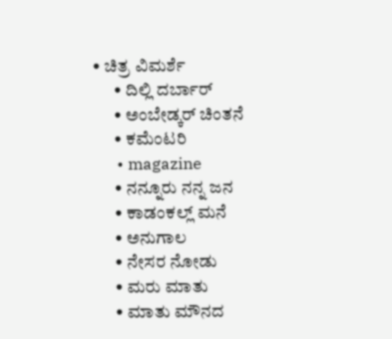• ಚಿತ್ರ ವಿಮರ್ಶೆ
      • ದಿಲ್ಲಿ ದರ್ಬಾರ್
      • ಅಂಬೇಡ್ಕರ್ ಚಿಂತನೆ
      • ಕಮೆಂಟರಿ
      • magazine
      • ನನ್ನೂರು ನನ್ನ ಜನ
      • ಕಾಡಂಕಲ್ಲ್ ಮನೆ
      • ಅನುಗಾಲ
      • ನೇಸರ ನೋಡು
      • ಮರು ಮಾತು
      • ಮಾತು ಮೌನದ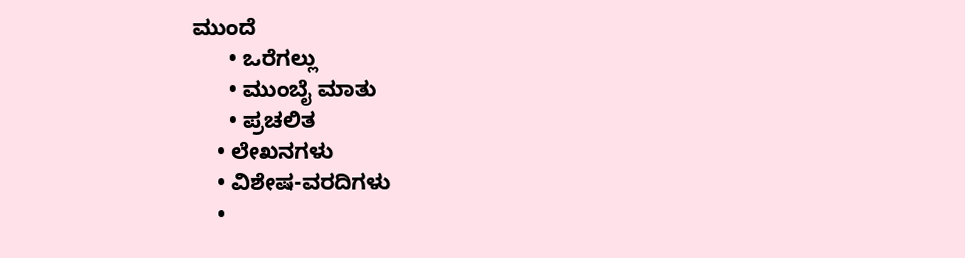ಮುಂದೆ
      • ಒರೆಗಲ್ಲು
      • ಮುಂಬೈ ಮಾತು
      • ಪ್ರಚಲಿತ
    • ಲೇಖನಗಳು
    • ವಿಶೇಷ-ವರದಿಗಳು
    •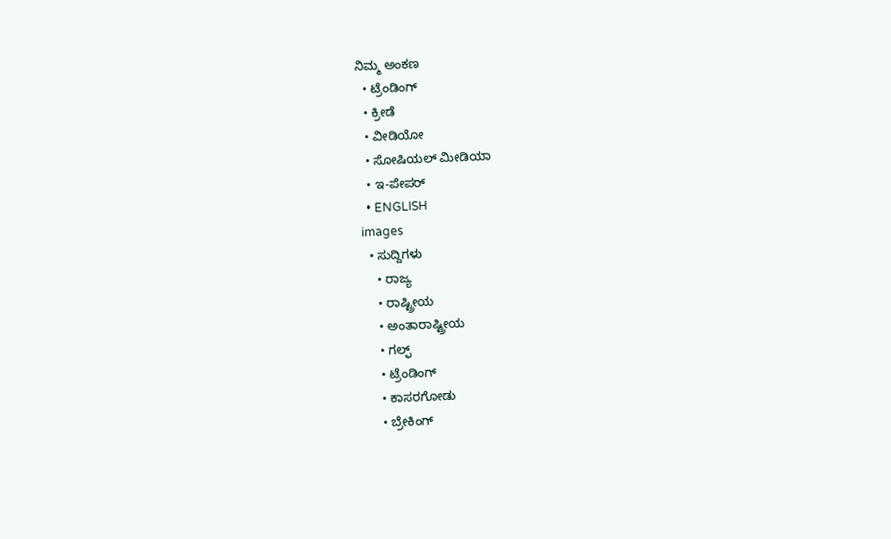ನಿಮ್ಮ ಅಂಕಣ
  • ಟ್ರೆಂಡಿಂಗ್
  • ಕ್ರೀಡೆ
  • ವೀಡಿಯೋ
  • ಸೋಷಿಯಲ್ ಮೀಡಿಯಾ
  • ಇ-ಪೇಪರ್
  • ENGLISH
images
  • ಸುದ್ದಿಗಳು
    • ರಾಜ್ಯ
    • ರಾಷ್ಟ್ರೀಯ
    • ಅಂತಾರಾಷ್ಟ್ರೀಯ
    • ಗಲ್ಫ್
    • ಟ್ರೆಂಡಿಂಗ್
    • ಕಾಸರಗೋಡು
    • ಬ್ರೇಕಿಂಗ್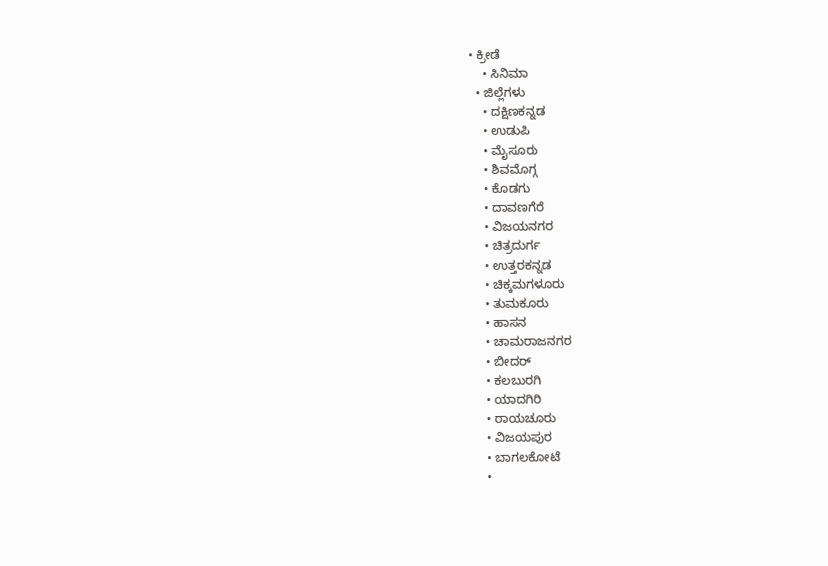• ಕ್ರೀಡೆ
    • ಸಿನಿಮಾ
  • ಜಿಲ್ಲೆಗಳು
    • ದಕ್ಷಿಣಕನ್ನಡ
    • ಉಡುಪಿ
    • ಮೈಸೂರು
    • ಶಿವಮೊಗ್ಗ
    • ಕೊಡಗು
    • ದಾವಣಗೆರೆ
    • ವಿಜಯನಗರ
    • ಚಿತ್ರದುರ್ಗ
    • ಉತ್ತರಕನ್ನಡ
    • ಚಿಕ್ಕಮಗಳೂರು
    • ತುಮಕೂರು
    • ಹಾಸನ
    • ಚಾಮರಾಜನಗರ
    • ಬೀದರ್‌
    • ಕಲಬುರಗಿ
    • ಯಾದಗಿರಿ
    • ರಾಯಚೂರು
    • ವಿಜಯಪುರ
    • ಬಾಗಲಕೋಟೆ
    •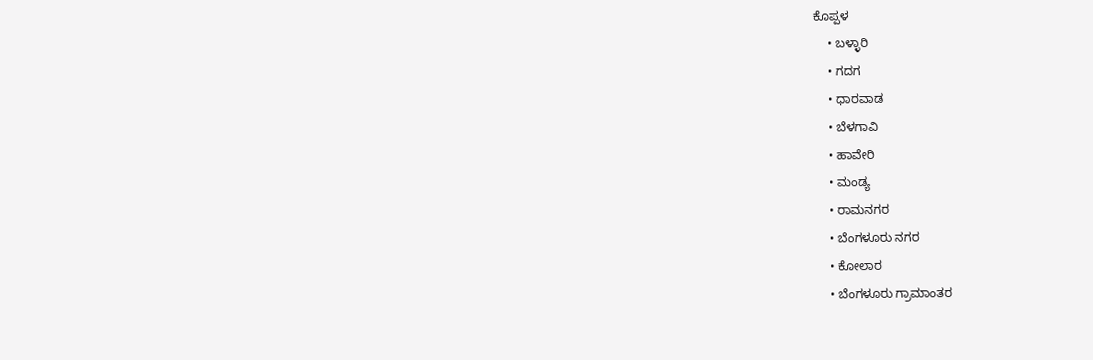ಕೊಪ್ಪಳ
    • ಬಳ್ಳಾರಿ
    • ಗದಗ
    • ಧಾರವಾಡ
    • ಬೆಳಗಾವಿ
    • ಹಾವೇರಿ
    • ಮಂಡ್ಯ
    • ರಾಮನಗರ
    • ಬೆಂಗಳೂರು ನಗರ
    • ಕೋಲಾರ
    • ಬೆಂಗಳೂರು ಗ್ರಾಮಾಂತರ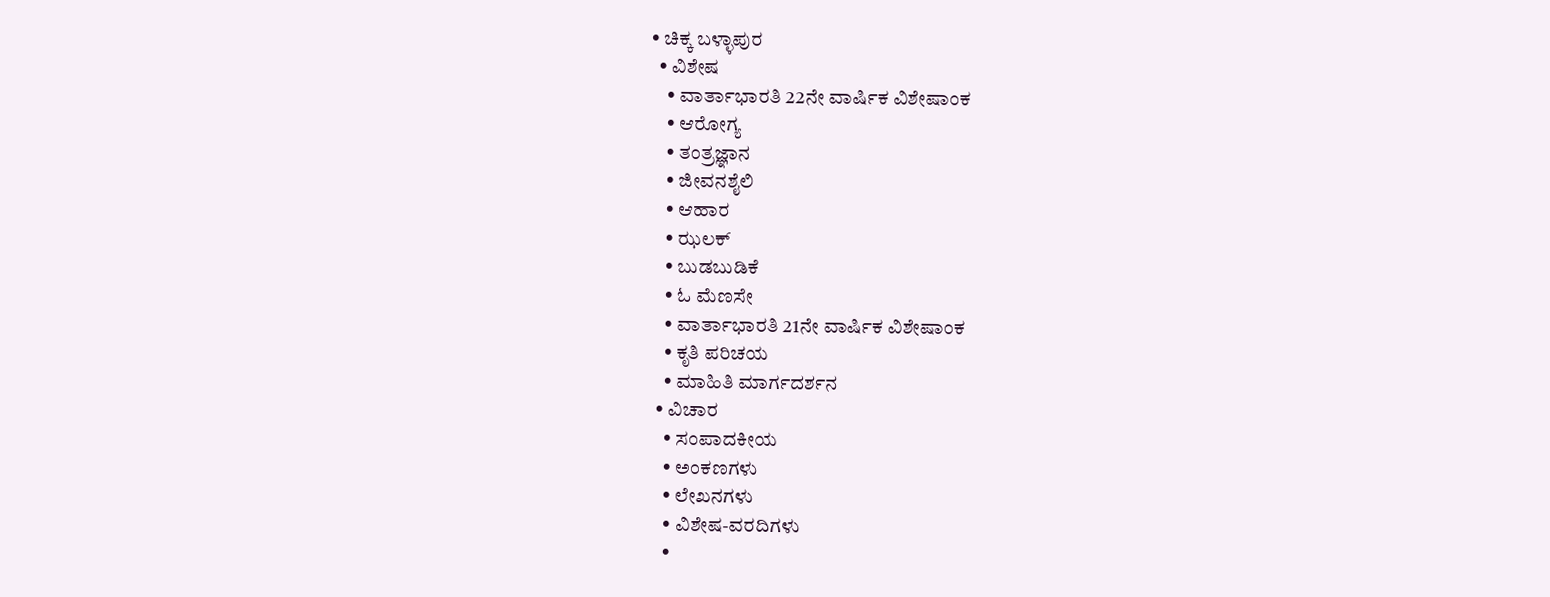• ಚಿಕ್ಕ ಬಳ್ಳಾಪುರ
  • ವಿಶೇಷ
    • ವಾರ್ತಾಭಾರತಿ 22ನೇ ವಾರ್ಷಿಕ ವಿಶೇಷಾಂಕ
    • ಆರೋಗ್ಯ
    • ತಂತ್ರಜ್ಞಾನ
    • ಜೀವನಶೈಲಿ
    • ಆಹಾರ
    • ಝಲಕ್
    • ಬುಡಬುಡಿಕೆ
    • ಓ ಮೆಣಸೇ
    • ವಾರ್ತಾಭಾರತಿ 21ನೇ ವಾರ್ಷಿಕ ವಿಶೇಷಾಂಕ
    • ಕೃತಿ ಪರಿಚಯ
    • ಮಾಹಿತಿ ಮಾರ್ಗದರ್ಶನ
  • ವಿಚಾರ
    • ಸಂಪಾದಕೀಯ
    • ಅಂಕಣಗಳು
    • ಲೇಖನಗಳು
    • ವಿಶೇಷ-ವರದಿಗಳು
    •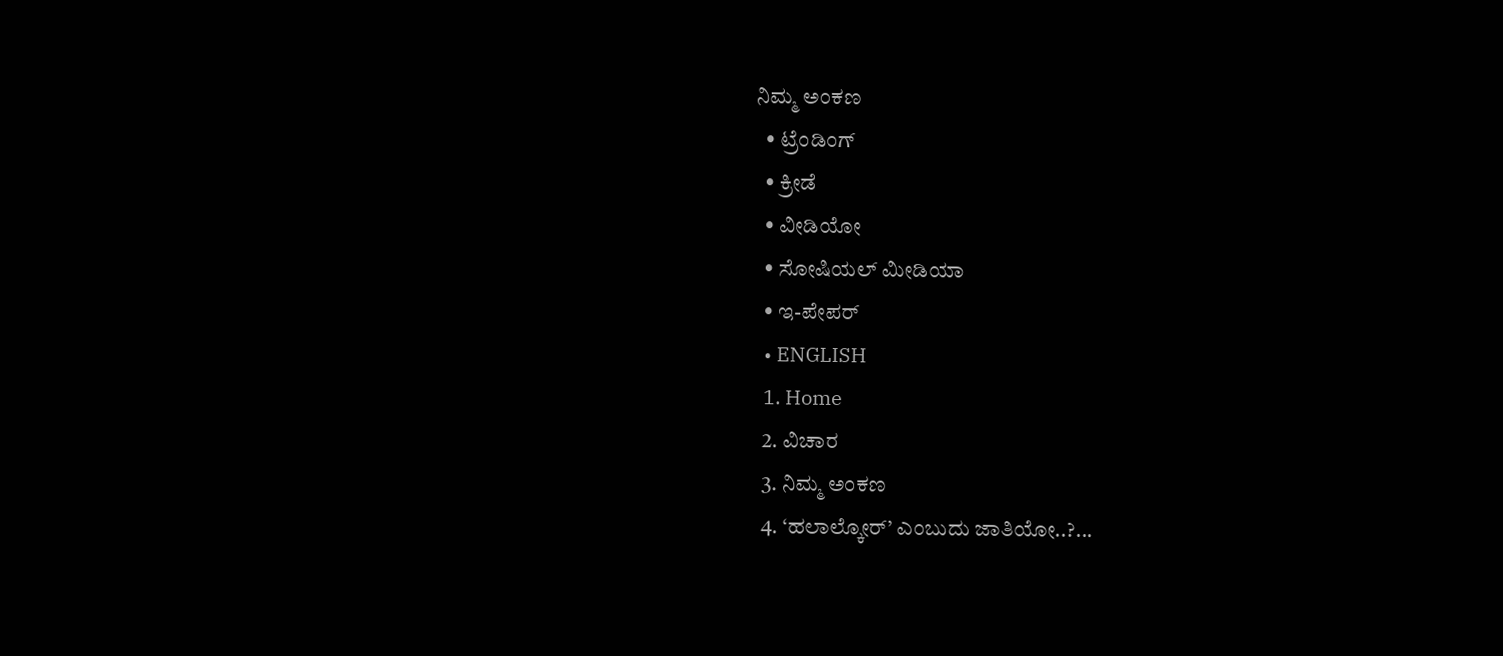ನಿಮ್ಮ ಅಂಕಣ
  • ಟ್ರೆಂಡಿಂಗ್
  • ಕ್ರೀಡೆ
  • ವೀಡಿಯೋ
  • ಸೋಷಿಯಲ್ ಮೀಡಿಯಾ
  • ಇ-ಪೇಪರ್
  • ENGLISH
  1. Home
  2. ವಿಚಾರ
  3. ನಿಮ್ಮ ಅಂಕಣ
  4. ‘ಹಲಾಲ್ಕೋರ್’ ಎಂಬುದು ಜಾತಿಯೋ..?...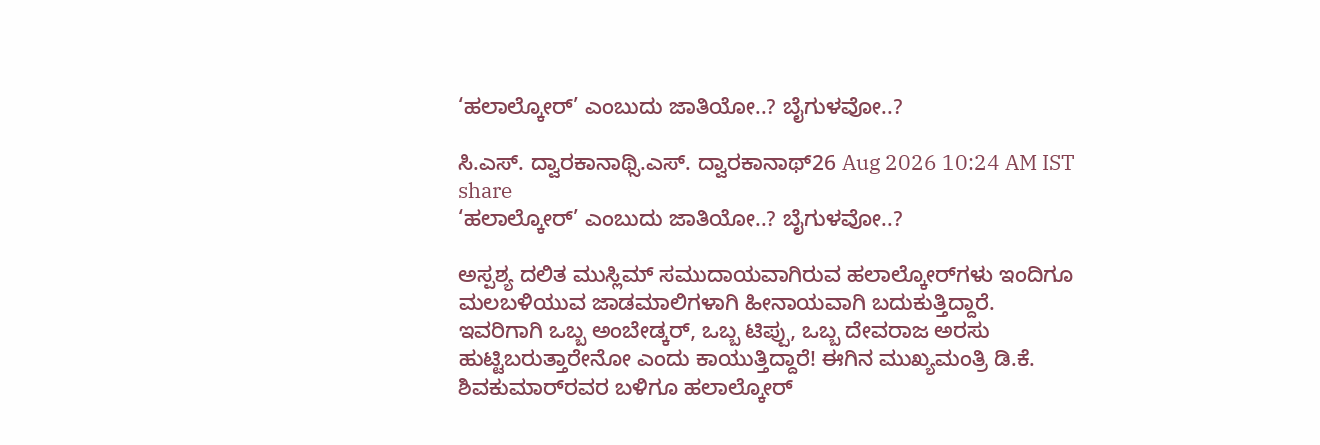‘ಹಲಾಲ್ಕೋರ್’ ಎಂಬುದು ಜಾತಿಯೋ..? ಬೈಗುಳವೋ..?

ಸಿ.ಎಸ್. ದ್ವಾರಕಾನಾಥ್ಸಿ.ಎಸ್. ದ್ವಾರಕಾನಾಥ್26 Aug 2026 10:24 AM IST
share
‘ಹಲಾಲ್ಕೋರ್’ ಎಂಬುದು ಜಾತಿಯೋ..? ಬೈಗುಳವೋ..?

ಅಸ್ಪಶ್ಯ ದಲಿತ ಮುಸ್ಲಿಮ್ ಸಮುದಾಯವಾಗಿರುವ ಹಲಾಲ್ಕೋರ್‌ಗಳು ಇಂದಿಗೂ ಮಲಬಳಿಯುವ ಜಾಡಮಾಲಿಗಳಾಗಿ ಹೀನಾಯವಾಗಿ ಬದುಕುತ್ತಿದ್ದಾರೆ. ಇವರಿಗಾಗಿ ಒಬ್ಬ ಅಂಬೇಡ್ಕರ್, ಒಬ್ಬ ಟಿಪ್ಪು, ಒಬ್ಬ ದೇವರಾಜ ಅರಸು ಹುಟ್ಟಿಬರುತ್ತಾರೇನೋ ಎಂದು ಕಾಯುತ್ತಿದ್ದಾರೆ! ಈಗಿನ ಮುಖ್ಯಮಂತ್ರಿ ಡಿ.ಕೆ. ಶಿವಕುಮಾರ್‌ರವರ ಬಳಿಗೂ ಹಲಾಲ್ಕೋರ್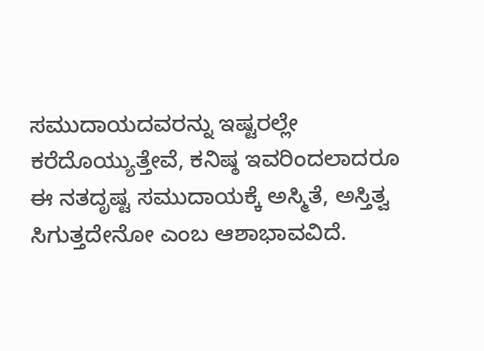ಸಮುದಾಯದವರನ್ನು ಇಷ್ಟರಲ್ಲೇ ಕರೆದೊಯ್ಯುತ್ತೇವೆ, ಕನಿಷ್ಠ ಇವರಿಂದಲಾದರೂ ಈ ನತದೃಷ್ಟ ಸಮುದಾಯಕ್ಕೆ ಅಸ್ಮಿತೆ, ಅಸ್ತಿತ್ವ ಸಿಗುತ್ತದೇನೋ ಎಂಬ ಆಶಾಭಾವವಿದೆ.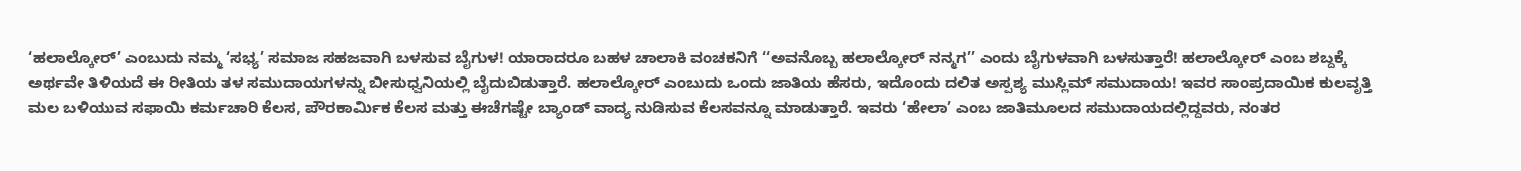‘ಹಲಾಲ್ಕೋರ್’ ಎಂಬುದು ನಮ್ಮ ‘ಸಭ್ಯ’ ಸಮಾಜ ಸಹಜವಾಗಿ ಬಳಸುವ ಬೈಗುಳ! ಯಾರಾದರೂ ಬಹಳ ಚಾಲಾಕಿ ವಂಚಕನಿಗೆ ‘‘ಅವನೊಬ್ಬ ಹಲಾಲ್ಕೋರ್ ನನ್ಮಗ’’ ಎಂದು ಬೈಗುಳವಾಗಿ ಬಳಸುತ್ತಾರೆ! ಹಲಾಲ್ಕೋರ್ ಎಂಬ ಶಬ್ದಕ್ಕೆ ಅರ್ಥವೇ ತಿಳಿಯದೆ ಈ ರೀತಿಯ ತಳ ಸಮುದಾಯಗಳನ್ನು ಬೀಸುಧ್ವನಿಯಲ್ಲಿ ಬೈದುಬಿಡುತ್ತಾರೆ. ಹಲಾಲ್ಕೋರ್ ಎಂಬುದು ಒಂದು ಜಾತಿಯ ಹೆಸರು, ಇದೊಂದು ದಲಿತ ಅಸ್ಪಶ್ಯ ಮುಸ್ಲಿಮ್ ಸಮುದಾಯ! ಇವರ ಸಾಂಪ್ರದಾಯಿಕ ಕುಲವೃತ್ತಿ ಮಲ ಬಳಿಯುವ ಸಫಾಯಿ ಕರ್ಮಚಾರಿ ಕೆಲಸ, ಪೌರಕಾರ್ಮಿಕ ಕೆಲಸ ಮತ್ತು ಈಚೆಗಷ್ಟೇ ಬ್ಯಾಂಡ್ ವಾದ್ಯ ನುಡಿಸುವ ಕೆಲಸವನ್ನೂ ಮಾಡುತ್ತಾರೆ. ಇವರು ‘ಹೇಲಾ’ ಎಂಬ ಜಾತಿಮೂಲದ ಸಮುದಾಯದಲ್ಲಿದ್ದವರು, ನಂತರ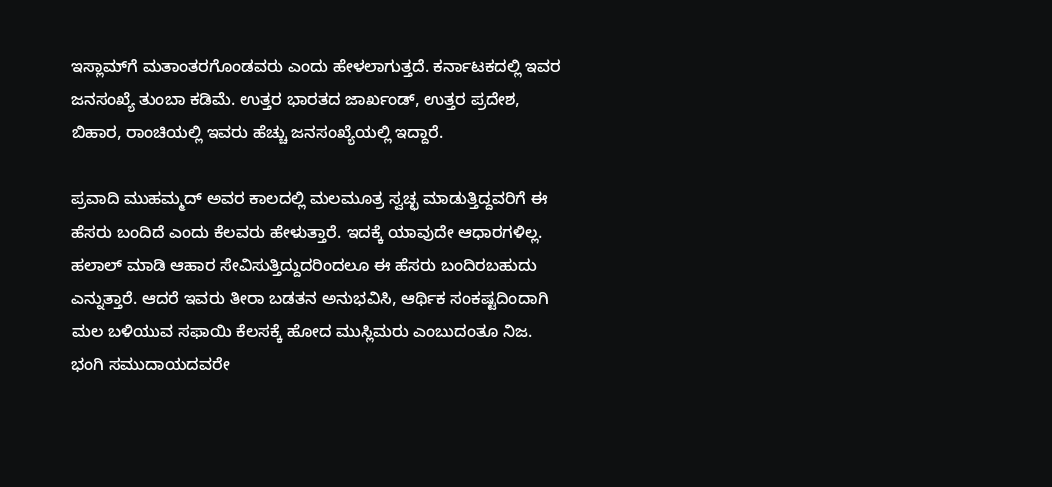ಇಸ್ಲಾಮ್‌ಗೆ ಮತಾಂತರಗೊಂಡವರು ಎಂದು ಹೇಳಲಾಗುತ್ತದೆ. ಕರ್ನಾಟಕದಲ್ಲಿ ಇವರ ಜನಸಂಖ್ಯೆ ತುಂಬಾ ಕಡಿಮೆ. ಉತ್ತರ ಭಾರತದ ಜಾರ್ಖಂಡ್, ಉತ್ತರ ಪ್ರದೇಶ, ಬಿಹಾರ, ರಾಂಚಿಯಲ್ಲಿ ಇವರು ಹೆಚ್ಚು ಜನಸಂಖ್ಯೆಯಲ್ಲಿ ಇದ್ದಾರೆ.

ಪ್ರವಾದಿ ಮುಹಮ್ಮದ್ ಅವರ ಕಾಲದಲ್ಲಿ ಮಲಮೂತ್ರ ಸ್ವಚ್ಛ ಮಾಡುತ್ತಿದ್ದವರಿಗೆ ಈ ಹೆಸರು ಬಂದಿದೆ ಎಂದು ಕೆಲವರು ಹೇಳುತ್ತಾರೆ. ಇದಕ್ಕೆ ಯಾವುದೇ ಆಧಾರಗಳಿಲ್ಲ. ಹಲಾಲ್ ಮಾಡಿ ಆಹಾರ ಸೇವಿಸುತ್ತಿದ್ದುದರಿಂದಲೂ ಈ ಹೆಸರು ಬಂದಿರಬಹುದು ಎನ್ನುತ್ತಾರೆ. ಆದರೆ ಇವರು ತೀರಾ ಬಡತನ ಅನುಭವಿಸಿ, ಆರ್ಥಿಕ ಸಂಕಷ್ಟದಿಂದಾಗಿ ಮಲ ಬಳಿಯುವ ಸಫಾಯಿ ಕೆಲಸಕ್ಕೆ ಹೋದ ಮುಸ್ಲಿಮರು ಎಂಬುದಂತೂ ನಿಜ. ಭಂಗಿ ಸಮುದಾಯದವರೇ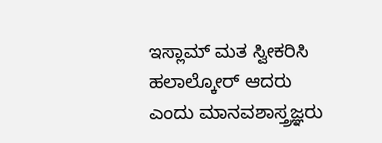ಇಸ್ಲಾಮ್ ಮತ ಸ್ವೀಕರಿಸಿ ಹಲಾಲ್ಕೋರ್ ಆದರು ಎಂದು ಮಾನವಶಾಸ್ತ್ರಜ್ಞರು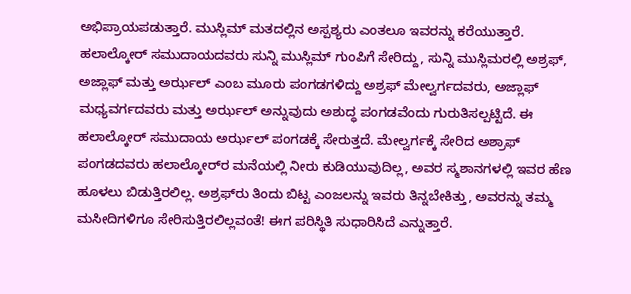ಅಭಿಪ್ರಾಯಪಡುತ್ತಾರೆ. ಮುಸ್ಲಿಮ್ ಮತದಲ್ಲಿನ ಅಸ್ಪಶ್ಯರು ಎಂತಲೂ ಇವರನ್ನು ಕರೆಯುತ್ತಾರೆ. ಹಲಾಲ್ಕೋರ್ ಸಮುದಾಯದವರು ಸುನ್ನಿ ಮುಸ್ಲಿಮ್ ಗುಂಪಿಗೆ ಸೇರಿದ್ದು, ಸುನ್ನಿ ಮುಸ್ಲಿಮರಲ್ಲಿ ಅಶ್ರಫ್, ಅಜ್ಲಾಫ್ ಮತ್ತು ಅರ್ಝಲ್ ಎಂಬ ಮೂರು ಪಂಗಡಗಳಿದ್ದು ಅಶ್ರಫ್ ಮೇಲ್ವರ್ಗದವರು, ಅಜ್ಲಾಫ್ ಮಧ್ಯವರ್ಗದವರು ಮತ್ತು ಅರ್ಝಲ್ ಅನ್ನುವುದು ಅಶುದ್ಧ ಪಂಗಡವೆಂದು ಗುರುತಿಸಲ್ಪಟ್ಟಿದೆ. ಈ ಹಲಾಲ್ಕೋರ್ ಸಮುದಾಯ ಅರ್ಝಲ್ ಪಂಗಡಕ್ಕೆ ಸೇರುತ್ತದೆ. ಮೇಲ್ವರ್ಗಕ್ಕೆ ಸೇರಿದ ಅಶ್ರಾಫ್ ಪಂಗಡದವರು ಹಲಾಲ್ಕೋರ್‌ರ ಮನೆಯಲ್ಲಿ ನೀರು ಕುಡಿಯುವುದಿಲ್ಲ, ಅವರ ಸ್ಮಶಾನಗಳಲ್ಲಿ ಇವರ ಹೆಣ ಹೂಳಲು ಬಿಡುತ್ತಿರಲಿಲ್ಲ. ಅಶ್ರಫ್‌ರು ತಿಂದು ಬಿಟ್ಟ ಎಂಜಲನ್ನು ಇವರು ತಿನ್ನಬೇಕಿತ್ತು, ಅವರನ್ನು ತಮ್ಮ ಮಸೀದಿಗಳಿಗೂ ಸೇರಿಸುತ್ತಿರಲಿಲ್ಲವಂತೆ! ಈಗ ಪರಿಸ್ಥಿತಿ ಸುಧಾರಿಸಿದೆ ಎನ್ನುತ್ತಾರೆ.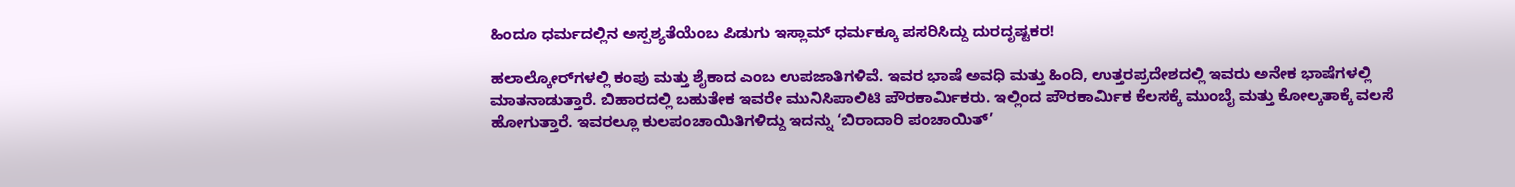ಹಿಂದೂ ಧರ್ಮದಲ್ಲಿನ ಅಸ್ಪಶ್ಯತೆಯೆಂಬ ಪಿಡುಗು ಇಸ್ಲಾಮ್ ಧರ್ಮಕ್ಕೂ ಪಸರಿಸಿದ್ದು ದುರದೃಷ್ಟಕರ!

ಹಲಾಲ್ಕೋರ್‌ಗಳಲ್ಲಿ ಕಂಪು ಮತ್ತು ಶೈಕಾದ ಎಂಬ ಉಪಜಾತಿಗಳಿವೆ. ಇವರ ಭಾಷೆ ಅವಧಿ ಮತ್ತು ಹಿಂದಿ, ಉತ್ತರಪ್ರದೇಶದಲ್ಲಿ ಇವರು ಅನೇಕ ಭಾಷೆಗಳಲ್ಲಿ ಮಾತನಾಡುತ್ತಾರೆ. ಬಿಹಾರದಲ್ಲಿ ಬಹುತೇಕ ಇವರೇ ಮುನಿಸಿಪಾಲಿಟಿ ಪೌರಕಾರ್ಮಿಕರು. ಇಲ್ಲಿಂದ ಪೌರಕಾರ್ಮಿಕ ಕೆಲಸಕ್ಕೆ ಮುಂಬೈ ಮತ್ತು ಕೋಲ್ಕತಾಕ್ಕೆ ವಲಸೆ ಹೋಗುತ್ತಾರೆ. ಇವರಲ್ಲೂ ಕುಲಪಂಚಾಯಿತಿಗಳಿದ್ದು ಇದನ್ನು ‘ಬಿರಾದಾರಿ ಪಂಚಾಯಿತ್’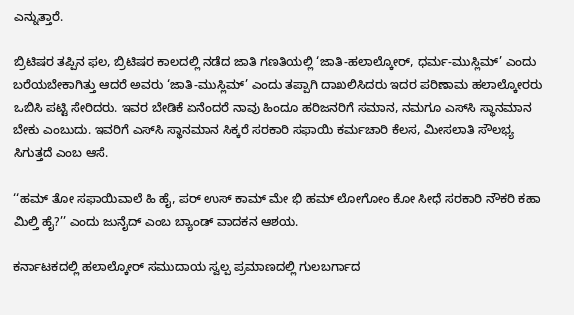ಎನ್ನುತ್ತಾರೆ.

ಬ್ರಿಟಿಷರ ತಪ್ಪಿನ ಫಲ, ಬ್ರಿಟಿಷರ ಕಾಲದಲ್ಲಿ ನಡೆದ ಜಾತಿ ಗಣತಿಯಲ್ಲಿ ‘ಜಾತಿ-ಹಲಾಲ್ಕೋರ್, ಧರ್ಮ-ಮುಸ್ಲಿಮ್’ ಎಂದು ಬರೆಯಬೇಕಾಗಿತ್ತು ಆದರೆ ಅವರು ‘ಜಾತಿ-ಮುಸ್ಲಿಮ್’ ಎಂದು ತಪ್ಪಾಗಿ ದಾಖಲಿಸಿದರು ಇದರ ಪರಿಣಾಮ ಹಲಾಲ್ಕೋರರು ಒಬಿಸಿ ಪಟ್ಟಿ ಸೇರಿದರು. ಇವರ ಬೇಡಿಕೆ ಏನೆಂದರೆ ನಾವು ಹಿಂದೂ ಹರಿಜನರಿಗೆ ಸಮಾನ, ನಮಗೂ ಎಸ್‌ಸಿ ಸ್ಥಾನಮಾನ ಬೇಕು ಎಂಬುದು. ಇವರಿಗೆ ಎಸ್‌ಸಿ ಸ್ಥಾನಮಾನ ಸಿಕ್ಕರೆ ಸರಕಾರಿ ಸಫಾಯಿ ಕರ್ಮಚಾರಿ ಕೆಲಸ, ಮೀಸಲಾತಿ ಸೌಲಭ್ಯ ಸಿಗುತ್ತದೆ ಎಂಬ ಆಸೆ.

‘‘ಹಮ್ ತೋ ಸಫಾಯಿವಾಲೆ ಹಿ ಹೈ, ಪರ್ ಉಸ್ ಕಾಮ್ ಮೇ ಭಿ ಹಮ್ ಲೋಗೋಂ ಕೋ ಸೀಧೆ ಸರಕಾರಿ ನೌಕರಿ ಕಹಾ ಮಿಲ್ತಿ ಹೈ?’’ ಎಂದು ಜುನೈದ್ ಎಂಬ ಬ್ಯಾಂಡ್ ವಾದಕನ ಆಶಯ.

ಕರ್ನಾಟಕದಲ್ಲಿ ಹಲಾಲ್ಕೋರ್ ಸಮುದಾಯ ಸ್ವಲ್ಪ ಪ್ರಮಾಣದಲ್ಲಿ ಗುಲಬರ್ಗಾದ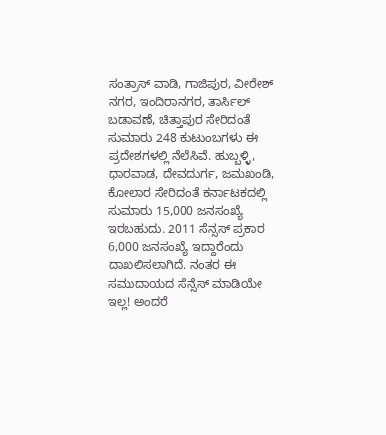ಸಂತ್ರಾಸ್ ವಾಡಿ, ಗಾಜಿಪುರ, ವೀರೇಶ್ ನಗರ, ಇಂದಿರಾನಗರ, ತಾರ್ಸಿಲ್ ಬಡಾವಣೆ, ಚಿತ್ತಾಪುರ ಸೇರಿದಂತೆ ಸುಮಾರು 248 ಕುಟುಂಬಗಳು ಈ ಪ್ರದೇಶಗಳಲ್ಲಿ ನೆಲೆಸಿವೆ. ಹುಬ್ಬಳ್ಳಿ, ಧಾರವಾಡ, ದೇವದುರ್ಗ, ಜಮಖಂಡಿ, ಕೋಲಾರ ಸೇರಿದಂತೆ ಕರ್ನಾಟಕದಲ್ಲಿ ಸುಮಾರು 15,000 ಜನಸಂಖ್ಯೆ ಇರಬಹುದು. 2011 ಸೆನ್ಸಸ್ ಪ್ರಕಾರ 6,000 ಜನಸಂಖ್ಯೆ ಇದ್ದಾರೆಂದು ದಾಖಲಿಸಲಾಗಿದೆ. ನಂತರ ಈ ಸಮುದಾಯದ ಸೆನ್ಸೆಸ್ ಮಾಡಿಯೇ ಇಲ್ಲ! ಅಂದರೆ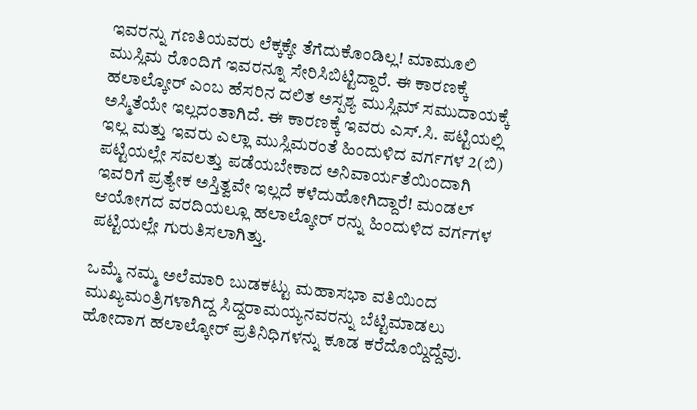ಇವರನ್ನು ಗಣತಿಯವರು ಲೆಕ್ಕಕ್ಕೇ ತೆಗೆದುಕೊಂಡಿಲ್ಲ! ಮಾಮೂಲಿ ಮುಸ್ಲಿಮ ರೊಂದಿಗೆ ಇವರನ್ನೂ ಸೇರಿಸಿಬಿಟ್ಟಿದ್ದಾರೆ. ಈ ಕಾರಣಕ್ಕೆ ಹಲಾಲ್ಕೋರ್ ಎಂಬ ಹೆಸರಿನ ದಲಿತ ಅಸ್ಪಶ್ಯ ಮುಸ್ಲಿಮ್ ಸಮುದಾಯಕ್ಕೆ ಅಸ್ಮಿತೆಯೇ ಇಲ್ಲದಂತಾಗಿದೆ. ಈ ಕಾರಣಕ್ಕೆ ಇವರು ಎಸ್.ಸಿ. ಪಟ್ಟಿಯಲ್ಲಿ ಇಲ್ಲ ಮತ್ತು ಇವರು ಎಲ್ಲಾ ಮುಸ್ಲಿಮರಂತೆ ಹಿಂದುಳಿದ ವರ್ಗಗಳ 2(ಬಿ) ಪಟ್ಟಿಯಲ್ಲೇ ಸವಲತ್ತು ಪಡೆಯಬೇಕಾದ ಅನಿವಾರ್ಯತೆಯಿಂದಾಗಿ ಇವರಿಗೆ ಪ್ರತ್ಯೇಕ ಅಸ್ತಿತ್ವವೇ ಇಲ್ಲದೆ ಕಳೆದುಹೋಗಿದ್ದಾರೆ! ಮಂಡಲ್ ಆಯೋಗದ ವರದಿಯಲ್ಲೂ ಹಲಾಲ್ಕೋರ್ ರನ್ನು ಹಿಂದುಳಿದ ವರ್ಗಗಳ ಪಟ್ಟಿಯಲ್ಲೇ ಗುರುತಿಸಲಾಗಿತ್ತು.

ಒಮ್ಮೆ ನಮ್ಮ ಅಲೆಮಾರಿ ಬುಡಕಟ್ಟು ಮಹಾಸಭಾ ವತಿಯಿಂದ ಮುಖ್ಯಮಂತ್ರಿಗಳಾಗಿದ್ದ ಸಿದ್ದರಾಮಯ್ಯನವರನ್ನು ಬೆಟ್ಟಿಮಾಡಲು ಹೋದಾಗ ಹಲಾಲ್ಕೋರ್ ಪ್ರತಿನಿಧಿಗಳನ್ನು ಕೂಡ ಕರೆದೊಯ್ದಿದ್ದೆವು.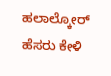ಹಲಾಲ್ಕೋರ್ ಹೆಸರು ಕೇಳಿ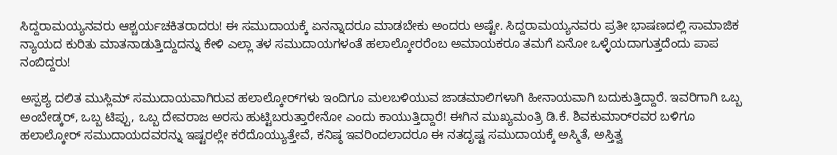ಸಿದ್ದರಾಮಯ್ಯನವರು ಆಶ್ಚರ್ಯಚಕಿತರಾದರು! ಈ ಸಮುದಾಯಕ್ಕೆ ಏನನ್ನಾದರೂ ಮಾಡಬೇಕು ಅಂದರು ಅಷ್ಟೇ. ಸಿದ್ದರಾಮಯ್ಯನವರು ಪ್ರತೀ ಭಾಷಣದಲ್ಲಿ ಸಾಮಾಜಿಕ ನ್ಯಾಯದ ಕುರಿತು ಮಾತನಾಡುತ್ತಿದ್ದುದನ್ನು ಕೇಳಿ ಎಲ್ಲಾ ತಳ ಸಮುದಾಯಗಳಂತೆ ಹಲಾಲ್ಕೋರರೆಂಬ ಅಮಾಯಕರೂ ತಮಗೆ ಏನೋ ಒಳ್ಳೆಯದಾಗುತ್ತದೆಂದು ಪಾಪ ನಂಬಿದ್ದರು!

ಅಸ್ಪಶ್ಯ ದಲಿತ ಮುಸ್ಲಿಮ್ ಸಮುದಾಯವಾಗಿರುವ ಹಲಾಲ್ಕೋರ್‌ಗಳು ಇಂದಿಗೂ ಮಲಬಳಿಯುವ ಜಾಡಮಾಲಿಗಳಾಗಿ ಹೀನಾಯವಾಗಿ ಬದುಕುತ್ತಿದ್ದಾರೆ. ಇವರಿಗಾಗಿ ಒಬ್ಬ ಅಂಬೇಡ್ಕರ್, ಒಬ್ಬ ಟಿಪ್ಪು, ಒಬ್ಬ ದೇವರಾಜ ಅರಸು ಹುಟ್ಟಿಬರುತ್ತಾರೇನೋ ಎಂದು ಕಾಯುತ್ತಿದ್ದಾರೆ! ಈಗಿನ ಮುಖ್ಯಮಂತ್ರಿ ಡಿ.ಕೆ. ಶಿವಕುಮಾರ್‌ರವರ ಬಳಿಗೂ ಹಲಾಲ್ಕೋರ್ ಸಮುದಾಯದವರನ್ನು ಇಷ್ಟರಲ್ಲೇ ಕರೆದೊಯ್ಯುತ್ತೇವೆ, ಕನಿಷ್ಠ ಇವರಿಂದಲಾದರೂ ಈ ನತದೃಷ್ಟ ಸಮುದಾಯಕ್ಕೆ ಅಸ್ಮಿತೆ, ಅಸ್ತಿತ್ವ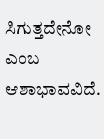ಸಿಗುತ್ತದೇನೋ ಎಂಬ ಆಶಾಭಾವವಿದೆ.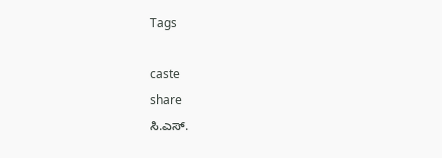Tags

caste
share
ಸಿ.ಎಸ್.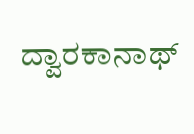ದ್ವಾರಕಾನಾಥ್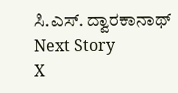ಸಿ.ಎಸ್. ದ್ವಾರಕಾನಾಥ್
Next Story
X